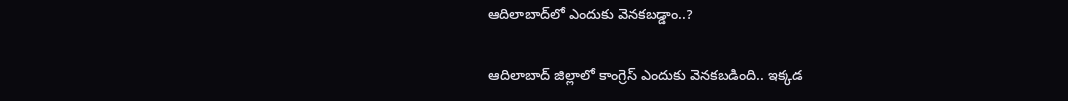ఆదిలాబాద్‌లో ఎందుకు వెన‌క‌బ‌డ్డాం..?

ఆదిలాబాద్ జిల్లాలో కాంగ్రెస్ ఎందుకు వెనకబడింది.. ఇక్క‌డ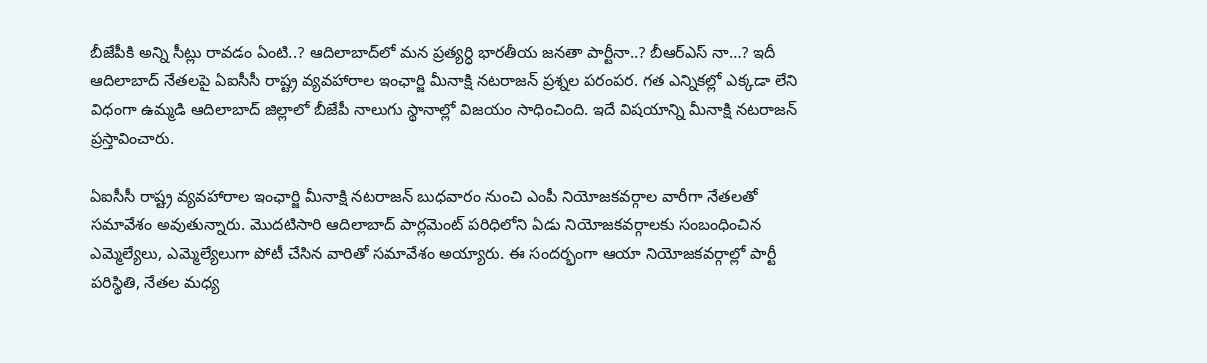బీజేపీకి అన్ని సీట్లు రావ‌డం ఏంటి..? ఆదిలాబాద్‌లో మన ప్రత్యర్ధి భార‌తీయ జ‌న‌తా పార్టీనా..? బీఆర్ఎస్ నా…? ఇదీ ఆదిలాబాద్ నేత‌ల‌పై ఏఐసీసీ రాష్ట్ర వ్య‌వ‌హారాల ఇంఛార్జి మీనాక్షి నటరాజన్ ప్ర‌శ్న‌ల ప‌రంప‌ర‌. గ‌త ఎన్నిక‌ల్లో ఎక్క‌డా లేని విధంగా ఉమ్మ‌డి ఆదిలాబాద్ జిల్లాలో బీజేపీ నాలుగు స్థానాల్లో విజ‌యం సాధించింది. ఇదే విష‌యాన్ని మీనాక్షి న‌ట‌రాజ‌న్ ప్ర‌స్తావించారు.

ఏఐసీసీ రాష్ట్ర వ్య‌వ‌హారాల ఇంఛార్జి మీనాక్షి నటరాజన్ బుధవారం నుంచి ఎంపీ నియోజ‌క‌వ‌ర్గాల వారీగా నేత‌ల‌తో స‌మావేశం అవుతున్నారు. మొద‌టిసారి ఆదిలాబాద్ పార్ల‌మెంట్ ప‌రిధిలోని ఏడు నియోజ‌క‌వ‌ర్గాల‌కు సంబంధించిన ఎమ్మెల్యేలు, ఎమ్మెల్యేలుగా పోటీ చేసిన వారితో స‌మావేశం అయ్యారు. ఈ సంద‌ర్భంగా ఆయా నియోజ‌క‌వ‌ర్గాల్లో పార్టీ ప‌రిస్థితి, నేత‌ల మ‌ధ్య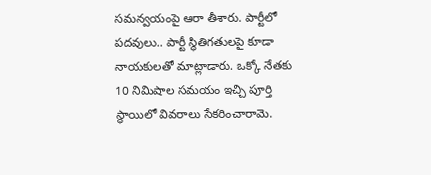స‌మ‌న్వ‌యంపై ఆరా తీశారు. పార్టీలో పదవులు.. పార్టీ స్థితిగతులపై కూడా నాయకులతో మాట్లాడారు. ఒక్కో నేతకు 10 నిమిషాల సమయం ఇచ్చి పూర్తి స్థాయిలో వివరాలు సేకరించారామె.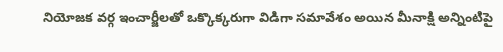నియోజక వర్గ ఇంచార్జీలతో ఒక్కొక్క‌రుగా విడిగా స‌మావేశం అయిన మీనాక్షి అన్నింటిపై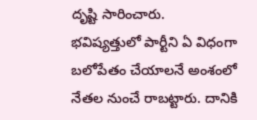దృష్టి సారించారు. భవిష్య‌త్తులో పార్టీని ఏ విధంగా బలోపేతం చేయాలనే అంశంలో నేత‌ల నుంచే రాబ‌ట్టారు. దానికి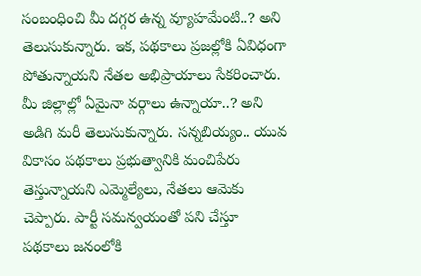సంబంధించి మీ దగ్గర ఉన్న వ్యూహమేంటి..? అని తెలుసుకున్నారు. ఇక‌, పథకాలు ప్రజల్లోకి ఏవిధంగా పోతున్నాయని నేత‌ల అభిప్రాయాలు సేక‌రించారు. మీ జిల్లాల్లో ఏమైనా వర్గాలు ఉన్నాయా..? అని అడిగి మ‌రీ తెలుసుకున్నారు. సన్నబియ్యం.. యువ వికాసం పథకాలు ప్రభుత్వానికి మంచిపేరు తెస్తున్నాయని ఎమ్మెల్యేలు, నేత‌లు ఆమెకు చెప్పారు. పార్టీ సమన్వయంతో పని చేస్తూ పథకాలు జనంలోకి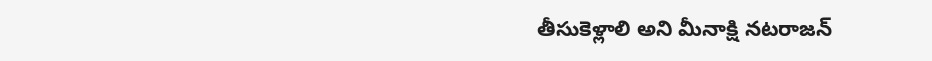తీసుకెళ్లాలి అని మీనాక్షి న‌ట‌రాజ‌న్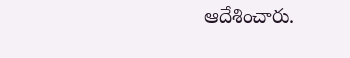ఆదేశించారు.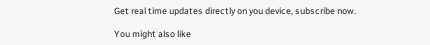Get real time updates directly on you device, subscribe now.

You might also like